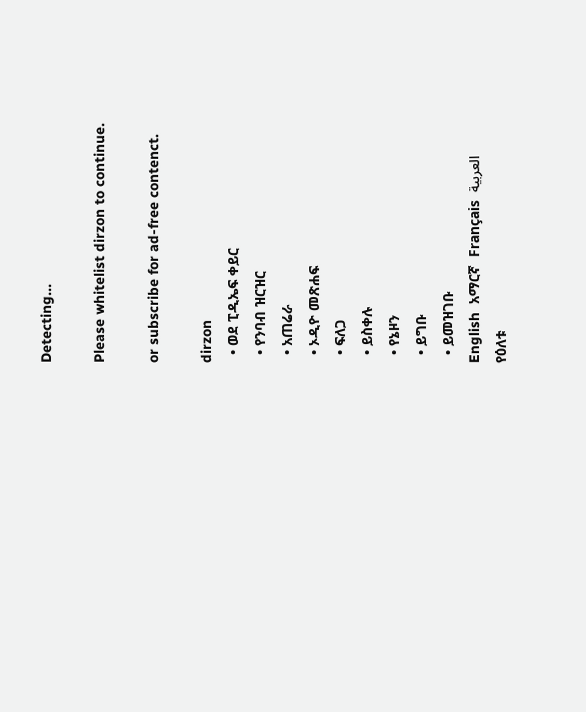Detecting...

Please whitelist dirzon to continue.

or subscribe for ad-free contenct.

dirzon
  • ወደ ፒዲኤፍ ቀይር
  • የንባብ ዝርዝር
  • አጠሬራ
  • ኦዲዮ መጽሐፍ
  • ፍለጋ
  • ይስቀሉ
  • የኔዞን
  • ይግቡ
  • ይመዝገቡ
English  አማርኛ  Français  العربية
የዕለቱ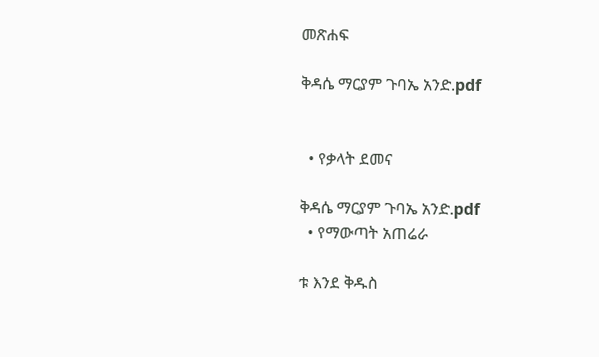መጽሐፍ

ቅዳሴ ማርያም ጉባኤ አንድ.pdf


  • የቃላት ደመና

ቅዳሴ ማርያም ጉባኤ አንድ.pdf
  • የማውጣት አጠሬራ

ቱ እንደ ቅዱስ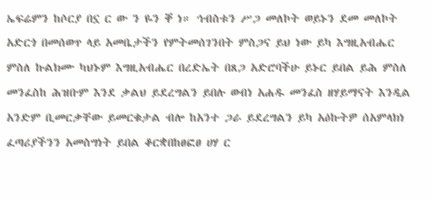ኤፍሬምን ከሶርያ በኗ ር ው ን ዬን ቐ ነ። ኅብስቱን ሥጋ መለኮት ወይኑን ደመ መለኮት አድርጎ በመሰወጥ ላይ አመቤታችን የምትመሰገንበት ምስጋና ይህ ነው ይካ እግዚአብሔር ምስለ ኩልክሙ ካህኑም እግዚአብሔር በረድኤት በጸጋ አድሮባችሁ ይኑር ይበል ይሕ ምስለ መንፈስከ ሕዝቡም እንደ ቃልህ ይደረግልን ይበሉ ወብነ አሐዱ መንፈስ ዘሃይማናት እንዲል አንድም ቢመርቃቸው ይመርቁታል ብሎ ከአንተ ጋራ ይደረግልን ይካ አዕኩትዎ ሰአምላክነ ፈጣሪያችንን አመስግነት ይበል ቆርቋበከፀፎፀ ሀሃ ር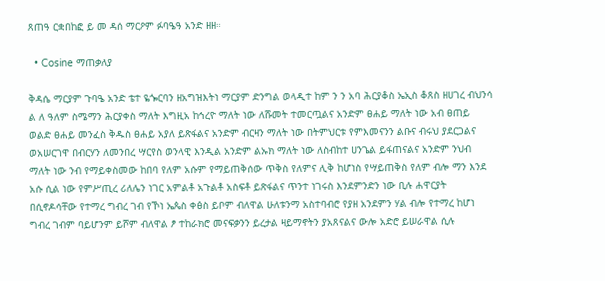ጸጠዓ ርቋበከፎ ይ መ ዳሰ ማርዖም ፉባዔዓ አንድ ዘዘ።

  • Cosine ማጠቃለያ

ቅዳሴ ማርያም ጉባዔ አንድ ቴተ ዬጐርባን ዘአግዝእትነ ማርያም ድንግል ወላዲተ ከም ን ን አባ ሕርያቆስ ኤኢስ ቆጸስ ዘሀገረ ብህንሳ ል ለ ዓለም ስሜማን ሕርያቀስ ማለት እግዚአ ከኅረዮ ማለት ነው ለሹመት ተመርጧልና አንድም ፀሐይ ማለት ነው አብ ፀጠይ ወልድ ፀሐይ መንፈስ ቅዱስ ፀሐይ አያለ ይጽፋልና አንድም ብርዛን ማለት ነው በትምህርቱ የምእመናንን ልቡና ብሩህ ያደርጋልና ወአሠርገዋ በብርሃን ለመንበረ ሣርየስ ወንላዊ እንዲል አንድም ልኡክ ማለት ነው ለስብከተ ሀንጌል ይፋጠናልና አንድም ንህብ ማለት ነው ንብ የማይቀስመው ከበባ የለም አሱም የማይጠቅሰው ጥቅስ የለምና ሊቅ ከሆነስ የሣይጠቅስ የለም ብሎ ማን እንደ አሱ ሲል ነው የምሥጢረ ሪለሌን ነገር አምልቶ አጉልቶ አስፍቶ ይጽፋልና ጥንተ ነገሩስ እንደምንድን ነው ቢሉ ሐዋርያት በሲኖዶሳቸው የተማረ ግብረ ገብ የኾነ ኤጴስ ቀፅስ ይቦም ብለዋል ሁለቱንማ አስተባብሮ የያዘ አንደምን ሃል ብሎ የተማረ ከሆነ ግብረ ገብም ባይሆንም ይሾም ብለዋል ፆ ተከራክሮ መናፍቃንን ይረታል ዛይማኖትን ያአጸናልና ውሎ አድሮ ይሠራዋል ሲሉ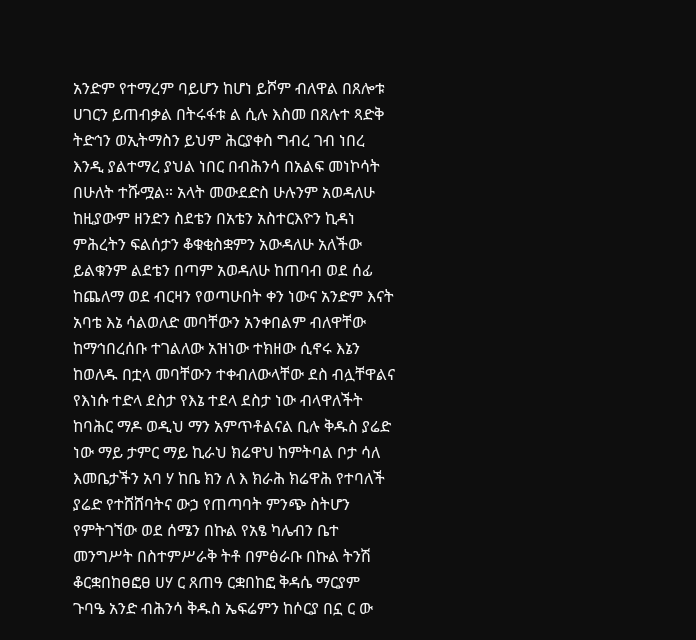አንድም የተማረም ባይሆን ከሆነ ይሾም ብለዋል በጸሎቱ ሀገርን ይጠብቃል በትሩፋቱ ል ሲሉ እስመ በጸሉተ ጻድቅ ትድኅን ወኢትማስን ይህም ሕርያቀስ ግብረ ገብ ነበረ እንዲ ያልተማረ ያህል ነበር በብሕንሳ በአልፍ መነኮሳት በሁለት ተሹሟል። አላት መውደድስ ሁሉንም አወዳለሁ ከዚያውም ዘንድን ስደቴን በአቴን አስተርእዮን ኪዳነ ምሕረትን ፍልሰታን ቆቁቂስቋምን አውዳለሁ አለችው ይልቁንም ልደቴን በጣም አወዳለሁ ከጠባብ ወደ ሰፊ ከጨለማ ወደ ብርዛን የወጣሁበት ቀን ነውና አንድም እናት አባቴ እኔ ሳልወለድ መባቸውን አንቀበልም ብለዋቸው ከማኅበረሰቡ ተገልለው አዝነው ተክዘው ሲኖሩ እኔን ከወለዱ በቷላ መባቸውን ተቀብለውላቸው ደስ ብሏቸዋልና የእነሱ ተድላ ደስታ የእኔ ተደላ ደስታ ነው ብላዋለችት ከባሕር ማዶ ወዲህ ማን አምጥቶልናል ቢሉ ቅዱስ ያሬድ ነው ማይ ታምር ማይ ኪራህ ክሬዋህ ከምትባል ቦታ ሳለ እመቤታችን አባ ሃ ከቤ ክን ለ እ ክራሕ ክሬዋሕ የተባለች ያሬድ የተሸሸባትና ውኃ የጠጣባት ምንጭ ስትሆን የምትገኘው ወደ ሰሜን በኩል የአፄ ካሌብን ቤተ መንግሥት በስተምሥራቅ ትቶ በምፅራቡ በኩል ትንሽ ቆርቋበከፀፎፀ ሀሃ ር ጸጠዓ ርቋበከፎ ቅዳሴ ማርያም ጉባዔ አንድ ብሕንሳ ቅዱስ ኤፍሬምን ከሶርያ በኗ ር ው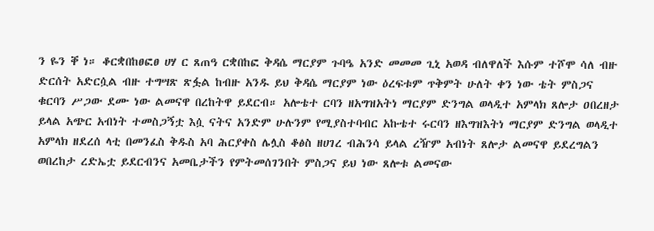ን ዬን ቐ ነ። ቆርቋበከፀፎፀ ሀሃ ር ጸጠዓ ርቋበከፎ ቅዳሴ ማርያም ጉባዔ አንድ መመመ ጊኒ አወዳ ብለዋለች እሱም ተሾሞ ሳለ ብዙ ድርሰት አድርሷል ብዙ ተግሣጽ ጽፏል ከብዙ አንዱ ይህ ቅዳሴ ማርያም ነው ዕረፍቱም ጥቅምት ሁለት ቀን ነው ቴት ምስጋና ቁርባን ሥጋው ደሙ ነው ልመናዋ በረከትዋ ይደርብ። አሎቴተ ርባን ዘአግዝአትነ ማርያም ድንግል ወላዲተ አምላክ ጸሎታ ዐበረዘታ ይላል አጭር አብነት ተመስጋኝቷ እሷ ናትና አንድም ሁሉንም የሚያስተባብር አኩቴተ ሩርባን ዘእግዝእትነ ማርያም ድንግል ወላዲተ አምላክ ዘደረሰ ላቲ በመንፈስ ቅዱስ አባ ሕርያቀስ ሌሏስ ቆፅስ ዘሀገረ ብሕንሳ ይላል ረዥም አብነት ጸሎታ ልመናዋ ይደረግልን ወበረከታ ረድኤቷ ይደርብንና አመቤታችን የምትመሰገንበት ምስጋና ይህ ነው ጸሎቱ ልመናው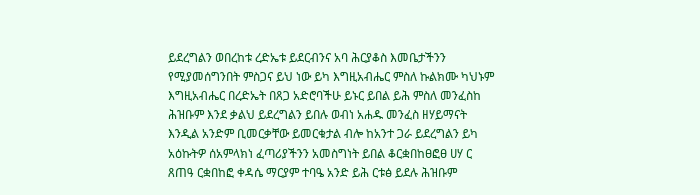ይደረግልን ወበረከቱ ረድኤቱ ይደርብንና አባ ሕርያቆስ እመቤታችንን የሚያመሰግንበት ምስጋና ይህ ነው ይካ እግዚአብሔር ምስለ ኩልክሙ ካህኑም እግዚአብሔር በረድኤት በጸጋ አድሮባችሁ ይኑር ይበል ይሕ ምስለ መንፈስከ ሕዝቡም እንደ ቃልህ ይደረግልን ይበሉ ወብነ አሐዱ መንፈስ ዘሃይማናት እንዲል አንድም ቢመርቃቸው ይመርቁታል ብሎ ከአንተ ጋራ ይደረግልን ይካ አዕኩትዎ ሰአምላክነ ፈጣሪያችንን አመስግነት ይበል ቆርቋበከፀፎፀ ሀሃ ር ጸጠዓ ርቋበከፎ ቀዳሴ ማርያም ተባዔ አንድ ይሕ ርቱፅ ይደሉ ሕዝቡም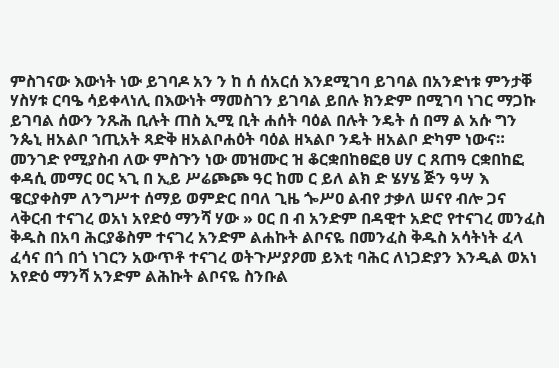ምስገናው እውነት ነው ይገባዶ አን ን ከ ሰ ሰአርሰ እንደሚገባ ይገባል በአንድነቱ ምንታቐ ሃስሃቱ ርባዔ ሳይቀላነሊ በእውነት ማመስገን ይገባል ይበሉ ክንድም በሚገባ ነገር ማጋኩ ይገባል ሰውን ንጹሕ ቢሉት ጠስ ኢሚ ቢት ሐሰት ባዕል በሉት ንዴት ሰ በማ ል አሱ ግን ንጴኒ ዘአልቦ ኀጢአት ጻድቅ ዘአልቦሐዕት ባዕል ዘኣልቦ ንዴት ዘአልቦ ድካም ነውና። መንገድ የሚያስብ ለው ምስጉን ነው መዝሙር ዝ ቆርቋበከፀፎፀ ሀሃ ር ጸጠዓ ርቋበከፎ ቀዳሲ መማር ዐር ኣጊ በ ኢይ ሥሬጮጮ ዓር ከመ ር ይለ ልክ ድ ሄሃሄ ጅን ዓሣ እ ዌርያቀስም ለንግሥተ ሰማይ ወምድር በባለ ጊዜ ጐሥዐ ልብየ ታቃለ ሠናየ ብሎ ጋና ላቅርብ ተናገረ ወአነ አየድዕ ማንሻ ሃው » ዐር በ ብ አንድም በዳዊተ አድሮ የተናገረ መንፈስ ቅዱስ በአባ ሕርያቆስም ተናገረ አንድም ልሐኩት ልቦናዬ በመንፈስ ቅዱስ አሳትነት ፈላ ፈሳና በጎ በጎ ነገርን አውጥቶ ተናገረ ወትጉሥያዖመ ይእቲ ባሕር ለነጋድያን እንዲል ወአነ አየድዕ ማንሻ አንድም ልሕኩት ልቦናዬ ስንቡል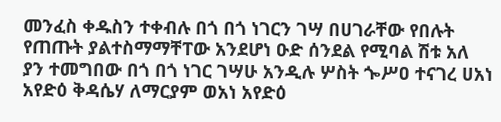መንፈስ ቀዱስን ተቀብሉ በጎ በጎ ነገርን ገሣ በሀገራቸው የበሉት የጠጡት ያልተስማማቸፐው አንደሆነ ዑድ ሰንደል የሚባል ሽቱ አለ ያን ተመግበው በጎ በጎ ነገር ገሣሁ አንዲሉ ሦስት ጐሥዐ ተናገረ ሀአነ አየድዕ ቅዳሴሃ ለማርያም ወአነ አየድዕ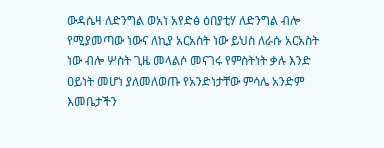ውዳሴዛ ለድንግል ወአነ አየድፅ ዕበያቲሃ ለድንግል ብሎ የሚያመጣው ነውና ለኪያ አርአስት ነው ይህስ ለራሱ አርአስት ነው ብሎ ሦስት ጊዜ መላልሶ መናገሩ የምስትነት ቃሉ እንድ ዐይነት መሆነ ያለመለወጡ የአንድነታቸው ምሳሌ አንድም እመቤታችን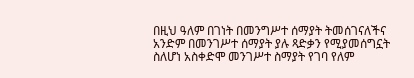በዚህ ዓለም በገነት በመንግሥተ ሰማያት ትመሰገናለችና አንድም በመንገሥተ ሰማያት ያሉ ጻድቃን የሚያመሰግኗት ስለሆነ አስቀድሞ መንገሥተ ስማያት የገባ የለም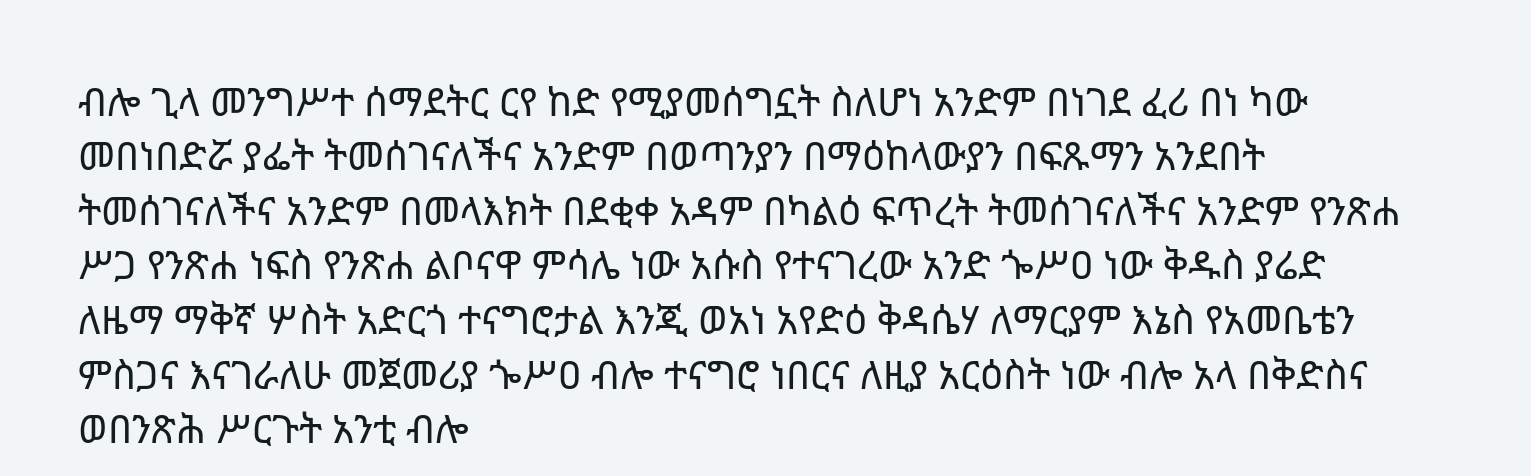ብሎ ጊላ መንግሥተ ሰማደትር ርየ ከድ የሚያመሰግኗት ስለሆነ አንድም በነገደ ፈሪ በነ ካው መበነበድሯ ያፌት ትመሰገናለችና አንድም በወጣንያን በማዕከላውያን በፍጹማን አንደበት ትመሰገናለችና አንድም በመላእክት በደቂቀ አዳም በካልዕ ፍጥረት ትመሰገናለችና አንድም የንጽሐ ሥጋ የንጽሐ ነፍስ የንጽሐ ልቦናዋ ምሳሌ ነው አሱስ የተናገረው አንድ ጐሥዐ ነው ቅዱስ ያሬድ ለዜማ ማቅኛ ሦስት አድርጎ ተናግሮታል እንጂ ወአነ አየድዕ ቅዳሴሃ ለማርያም እኔስ የአመቤቴን ምስጋና እናገራለሁ መጀመሪያ ጐሥዐ ብሎ ተናግሮ ነበርና ለዚያ አርዕስት ነው ብሎ አላ በቅድስና ወበንጽሕ ሥርጉት አንቲ ብሎ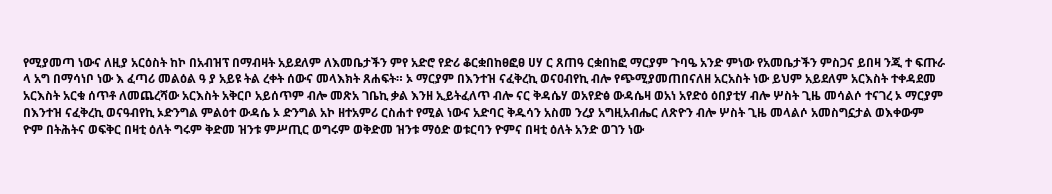የሚያመጣ ነውና ለዚያ አርዕስት ከኮ በአብዝፕ በማብዛት አይደለም ለእመቤታችን ምየ አድሮ የድሪ ቆርቋበከፀፎፀ ሀሃ ር ጸጠዓ ርቋበከፎ ማርያም ጉባዔ አንድ ምነው የአመቤታችን ምስጋና ይበዛ ንጂ ተ ፍጡራ ላ አግ በማሳነቦ ነው እ ፈጣሪ መልዕል ዓ ያ አይዩ ትል ረቀት ሰውና መላእክት ጸሐፍት። ኦ ማርያም በእንተዝ ናፈቅረኪ ወናዐብየኪ ብሎ የጭሚያመጠበናለዘ አርአስት ነው ይህም አይደለም አርእስት ተቀዳደመ አርእስት አርቁ ሰጥቶ ለመጨረሻው አርእስት አቅርቦ አይሰጥም ብሎ መጽአ ገቤኪ ቃል እንዘ ኢይትፈለጥ ብሎ ናር ቅዳሴሃ ወአየድፅ ውዳሴዛ ወአነ አየድዕ ዕበያቲሃ ብሎ ሦስት ጊዜ መሳልሶ ተናገረ ኦ ማርያም በእንተዝ ናፈቅረኪ ወናዓብየኪ ኦድንግል ምልዕተ ውዳሴ ኦ ድንግል አኮ ዘተአምሪ ርስሐተ የሚል ነውና አድባር ቅዱሳን አስመ ንረያ አግዚአብሔር ለጽዮን ብሎ ሦስት ጊዜ መላልሶ አመስግኗታል ወእቀውም ዮም በትሕትና ወፍቅር በዛቲ ዕለት ግሩም ቅድመ ዝንቱ ምሥጢር ወግሩም ወቅድመ ዝንቱ ማዕድ ወቱርባን ዮምና በዛቲ ዕለት አንድ ወገን ነው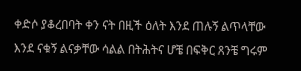ቀድሶ ያቆረበባት ቀን ናት በዚች ዕለት እንደ ጠሉኝ ልጥላቸው እንደ ናቁኝ ልናቃቸው ሳልል በትሕትና ሆቼ በፍቅር ጸንቼ ግሩም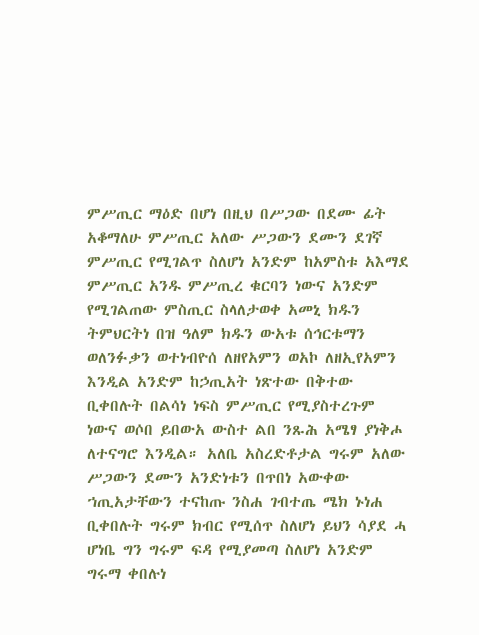ምሥጢር ማዕድ በሆነ በዚህ በሥጋው በደሙ ፊት አቆማለሁ ምሥጢር አለው ሥጋውን ደሙን ደገኛ ምሥጢር የሚገልጥ ስለሆነ አንድም ከአምስቱ አእማደ ምሥጢር አንዱ ምሥጢረ ቁርባን ነውና አንድም የሚገልጠው ምስጢር ስላለታወቀ አመኒ ክዱን ትምህርትነ በዝ ዓለም ክዱን ውአቱ ሰኅርቱማን ወለንፉቃን ወተነብዮሰ ለዘየአምን ወአኮ ለዘኢየአምን እንዲል አንድም ከኃጢአት ነጽተው በቅተው ቢቀበሉት በልሳነ ነፍስ ምሥጢር የሚያስተረጉም ነውና ወሶበ ይበውአ ውስተ ልበ ንጹሕ አሜፃ ያነቅሖ ለተናግሮ እንዲል። አለቤ አስረድቶታል ግሩም አለው ሥጋውን ደሙን አንድነቱን በጥበነ አውቀው ኀጢአታቸውን ተናከጡ ንስሐ ገብተጤ ሜክ ኑነሐ ቢቀበሉት ግሩም ክብር የሚሰጥ ስለሆነ ይህን ሳያደ ሓ ሆነቤ ግን ግሩም ፍዳ የሚያመጣ ስለሆነ አንድም ግሩማ ቀበሉነ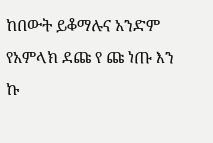ከበውት ይቆማሉና አንድም የአምላክ ደጩ የ ጩ ነጡ እን ኩ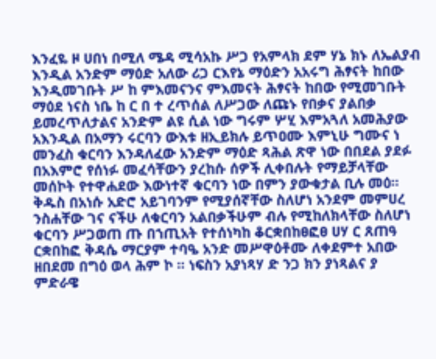እንፈዬ ዞ ሀበነ በሚለ ሜዳ ሚሳአኩ ሥጋ የአምላክ ደም ሃኔ ክኑ ለኤልያብ እንዲል አንድም ማዕድ አለው ሪጋ ርእየኔ ማዕድን አአሩግ ሕፃናት ከበው እንዲመገቡት ሥ ከ ምእመናንና ምእመናት ሕፃናት ከበው የሚመገቡት ማዕደ ነናስ ነቤ ከ ር በ ተ ረጥሰል ለሥጋው ለጩኑ የበቃና ያልበቃ ይመረጥለታልና አንድም ልዩ ሲል ነው ግሩም ሦሂ እምአጓለ አመሕያው አእንዲል በአማን ሩርባን ውእቱ ዘኢይክሉ ይጥዐሙ እምኒሁ ግሙና ነ መንፈስ ቁርባን እንዳለፈው አንድም ማዕድ ጻሕል ጽዋ ነው በበደል ያደፉ በአእምሮ የሰነፉ መፈሳቸውን ያረከሱ ሰዎች ሊቀበሉት የማይቻላቸው መሰኮት የተዋሐደው እውነተኛ ቁርባን ነው በምን ያውቁታል ቢሉ መዕ። ቅዱስ በአነሱ አድሮ አይገባንም የሚያሰኛቸው ስለሆነ አንደም መምሀረ ንስሐቸው ገና ናችሁ ለቁርባን አልበቃችሁም ብሉ የሚከለክላቸው ስለሆነ ቁርባን ሥጋወጠ ጡ በኀጢአት የተሰነካከ ቆርቋበከፀፎፀ ሀሃ ር ጸጠዓ ርቋበከፎ ቅዳሴ ማርያም ተባዔ አንድ መሥዋዕቶሙ ለቀደምተ አበው ዘበደመ በግዕ ወላ ሕም ኮ ። ነፍስን አያነጻሃ ድ ንጋ ክን ያነጻልና ያ ምድራዌ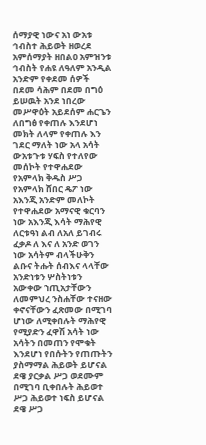ሰማያዊ ነውና አነ ውአቱ ኅብስተ ሕይወት ዘወረደ አምሰማያት ዘበልዐ አምዝንቱ ኅብስት የሐዩ ለዓለም አንዲል አንድም የቀደመ ሰዎች በደመ ሳሕም በደመ በግዕ ይሠዉት አንደ ነበረው መሥዋዕት አይደሰም ሐርጌን ለበግፅ የቀጠሉ እንደሆነ መክት ለላም የቀጠሉ እን ገደር ማለት ነው አላ አሳት ውአቱጉቱ ሃፍስ የተለየው መሰኮት የተዋሐደው የአምላክ ቅዱስ ሥጋ የአምላክ ሸበር ዴፖ ነው አእንጂ አንድም መለኮት የተዋሐደው አማናዊ ቁርባን ነው አእንጂ እሳት ማሕየዊ ለርቱዓነ ልብ ለአለ ይገብሩ ፈቃዶ ለ እና ለ አንድ ወገን ነው አሳትም ብላችሁቅን ልቡና ትሑት ሰብእና ላላቸው አንድነቱን ሦስትነቱን አውቀው ኀጢአታቸውን ለመምህረ ንስሐቸው ተናዘው ቀኖናቸውን ፈጽመው በሚገባ ሆነው ለሚቀበሉት ማሕየዊ የሚያድን ፈዋሽ አሳት ነው አሳትን በመጠን የሞቁት እንደሆነ የበሱትን የጠጡትን ያስማማል ሕይወት ይሆናል ደዌ ያርቃል ሥጋ ወደሙም በሚገባ ቢቀበሉት ሕይወተ ሥጋ ሕይወተ ነፍስ ይሆናል ደዌ ሥጋ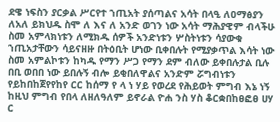ደዌ ነፍስን ያርቃል ሥርየተ ኀጢአት ያሰጣልና አሳት በላዒ ለዐማፅያን ለአለ ይክህዱ ስሞ ለ እና ለ አንድ ወገን ነው አሳት ማሕያዊም ብላችሁ ስመ አምላክነቱን ለሚክዱ ሰዎች አንድነቱን ሦስትነቱን ሳያውቁ ኀጢአታቸውን ሳይናዘዙ በትዕቢት ሆነው ቢቀበሉት የሚያቃጥል እሳት ነው ስመ አምልኮቱን ከካዱ የማን ሥጋ የማን ደም ብለው ይቀበሉታል ቢሉ በቢ ወበበ ነው ይበሉኝ ብሎ ይቂበለዋልና አንድም ሯግብነቱን የይከበከጀየየከየ ርር ከሰማ የ ላ ነ ሃይ የወረደ የሕይወት ምግብ እኔ ነኝ ከዚህ ምግብ የበላ ለዘለዓለም ይኖራል ዮሐ ንስ ሃስ ቆርቋበከፀፎፀ ሀሃ ር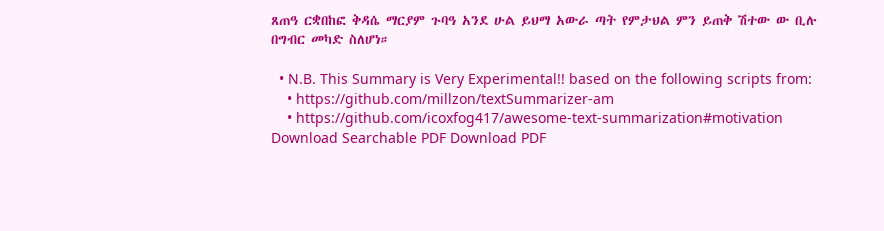ጸጠዓ ርቋበከፎ ቅዳሴ ማርያም ጉባዓ አንደ ሁል ይህማ አውራ ጣት የምታህል ምን ይጠቅ ሽተው ው ቢሉ በግብር መካድ ስለሆነ።

  • N.B. This Summary is Very Experimental!! based on the following scripts from:
    • https://github.com/millzon/textSummarizer-am
    • https://github.com/icoxfog417/awesome-text-summarization#motivation
Download Searchable PDF Download PDF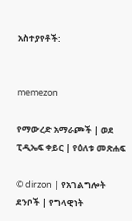አስተያየቶች:


memezon

የማውረድ አማራጮች | ወደ ፒዲኤፍ ቀይር | የዕለቱ መጽሐፍ

© dirzon | የአገልግሎት ደንቦች | የግላዊነት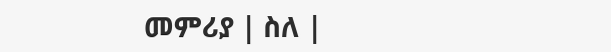መምሪያ | ስለ |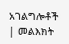አገልግሎቶች | መልእክት